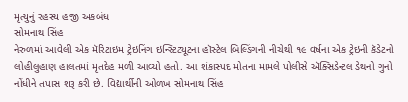મૃત્યુનું રહસ્ય હજી અકબંધ
સોમનાથ સિંહ
નેરુળમાં આવેલી એક મૅરિટાઇમ ટ્રેઇનિંગ ઇન્સ્ટિટ્યૂટના હૉસ્ટેલ બિલ્ડિંગની નીચેથી ૧૯ વર્ષના એક ટ્રેઇની કૅડેટનો લોહીલુહાણ હાલતમાં મૃતદેહ મળી આવ્યો હતો. આ શંકાસ્પદ મોતના મામલે પોલીસે ઍક્સિડેન્ટલ ડેથનો ગુનો નોંધીને તપાસ શરૂ કરી છે. વિદ્યાર્થીની ઓળખ સોમનાથ સિંહ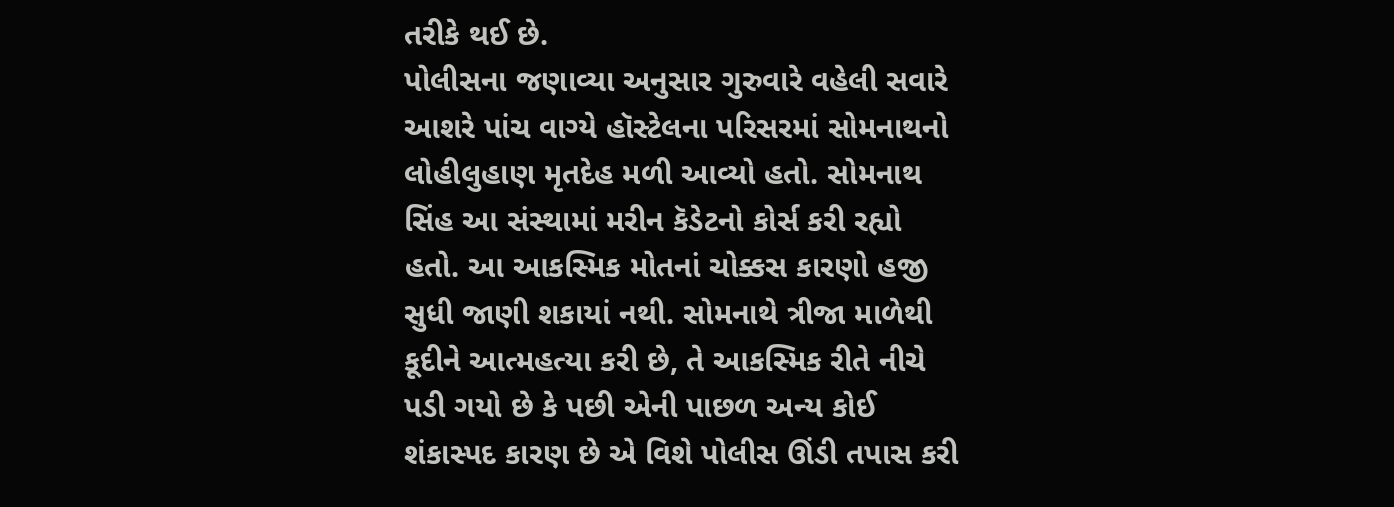તરીકે થઈ છે.
પોલીસના જણાવ્યા અનુસાર ગુરુવારે વહેલી સવારે આશરે પાંચ વાગ્યે હૉસ્ટેલના પરિસરમાં સોમનાથનો લોહીલુહાણ મૃતદેહ મળી આવ્યો હતો. સોમનાથ સિંહ આ સંસ્થામાં મરીન કૅડેટનો કોર્સ કરી રહ્યો હતો. આ આકસ્મિક મોતનાં ચોક્કસ કારણો હજી સુધી જાણી શકાયાં નથી. સોમનાથે ત્રીજા માળેથી કૂદીને આત્મહત્યા કરી છે, તે આકસ્મિક રીતે નીચે પડી ગયો છે કે પછી એની પાછળ અન્ય કોઈ શંકાસ્પદ કારણ છે એ વિશે પોલીસ ઊંડી તપાસ કરી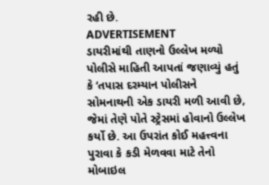રહી છે.
ADVERTISEMENT
ડાયરીમાંથી તાણનો ઉલ્લેખ મળ્યો
પોલીસે માહિતી આપતાં જણાવ્યું હતું કે ‘તપાસ દરમ્યાન પોલીસને સોમનાથની એક ડાયરી મળી આવી છે, જેમાં તેણે પોતે સ્ટ્રેસમાં હોવાનો ઉલ્લેખ કર્યો છે. આ ઉપરાંત કોઈ મહત્ત્વના પુરાવા કે કડી મેળવવા માટે તેનો મોબાઇલ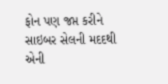ફોન પણ જપ્ત કરીને સાઇબર સેલની મદદથી એની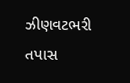ઝીણવટભરી તપાસ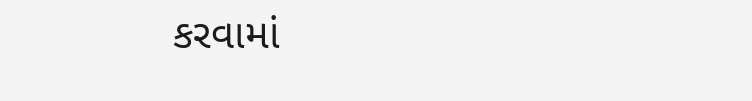કરવામાં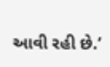આવી રહી છે.’